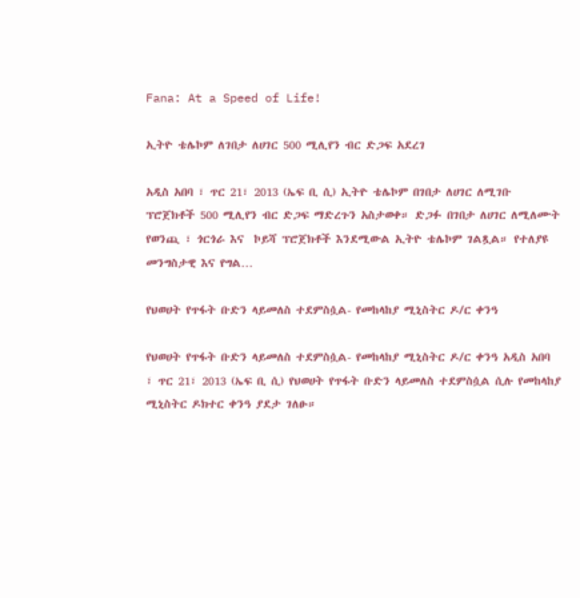Fana: At a Speed of Life!

ኢትዮ ቴሌኮም ለገበታ ለሀገር 500 ሚሊየን ብር ድጋፍ አደረገ

አዲስ አበባ ፣ ጥር 21፣ 2013 (ኤፍ ቢ ሲ) ኢትዮ ቴሌኮም በገበታ ለሀገር ለሚገቡ ፕሮጀክቶች 500 ሚሊየን ብር ድጋፍ ማድረጉን አስታወቀ። ድጋፉ በገበታ ለሀገር ለሚለሙት  የወንጪ ፣ ጎርጎራ እና  ኮይሻ ፕሮጀክቶች እንደሚውል ኢትዮ ቴሌኮም ገልጿል። የተለያዩ መንግስታዊ እና የግል…

የህወሀት የጥፋት ቡድን ላይመለስ ተደምስሷል- የመከላከያ ሚኒስትር ዶ/ር ቀንዓ

የህወሀት የጥፋት ቡድን ላይመለስ ተደምስሷል- የመከላከያ ሚኒስትር ዶ/ር ቀንዓ አዲስ አበባ ፣ ጥር 21፣ 2013 (ኤፍ ቢ ሲ) የህወሀት የጥፋት ቡድን ላይመለስ ተደምስሷል ሲሉ የመከላከያ ሚኒስትር ዶክተር ቀንዓ ያደታ ገለፁ።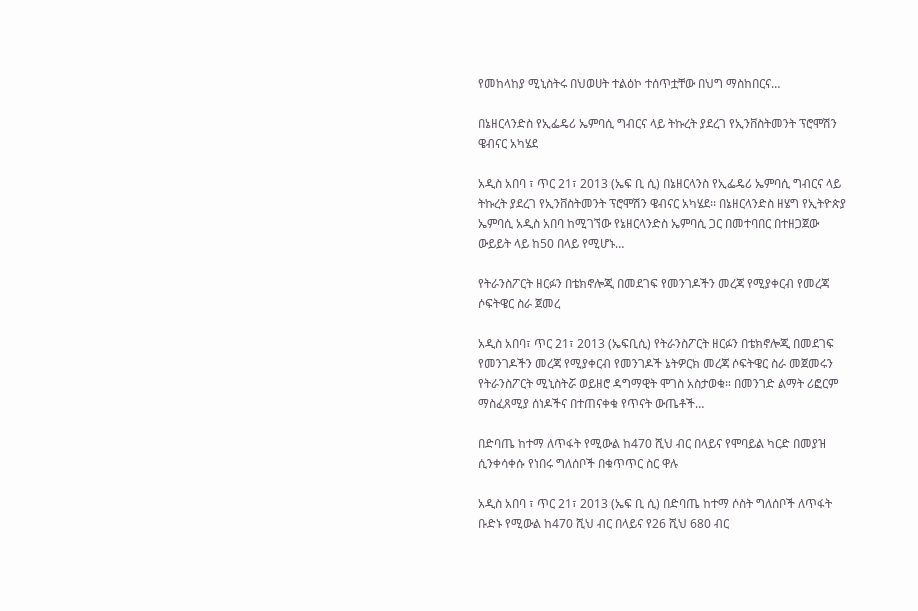የመከላከያ ሚኒስትሩ በህወሀት ተልዕኮ ተሰጥቷቸው በህግ ማስከበርና…

በኔዘርላንድስ የኢፌዴሪ ኤምባሲ ግብርና ላይ ትኩረት ያደረገ የኢንቨስትመንት ፕሮሞሽን ዌብናር አካሄደ

አዲስ አበባ ፣ ጥር 21፣ 2013 (ኤፍ ቢ ሲ) በኔዘርላንስ የኢፌዴሪ ኤምባሲ ግብርና ላይ ትኩረት ያደረገ የኢንቨስትመንት ፕሮሞሽን ዌብናር አካሄደ፡፡ በኔዘርላንድስ ዘሄግ የኢትዮጵያ ኤምባሲ አዲስ አበባ ከሚገኘው የኔዘርላንድስ ኤምባሲ ጋር በመተባበር በተዘጋጀው ውይይት ላይ ከ50 በላይ የሚሆኑ…

የትራንስፖርት ዘርፉን በቴክኖሎጂ በመደገፍ የመንገዶችን መረጃ የሚያቀርብ የመረጃ ሶፍትዌር ስራ ጀመረ

አዲስ አበባ፣ ጥር 21፣ 2013 (ኤፍቢሲ) የትራንስፖርት ዘርፉን በቴክኖሎጂ በመደገፍ የመንገዶችን መረጃ የሚያቀርብ የመንገዶች ኔትዎርክ መረጃ ሶፍትዌር ስራ መጀመሩን የትራንስፖርት ሚኒስትሯ ወይዘሮ ዳግማዊት ሞገስ አስታወቁ። በመንገድ ልማት ሪፎርም ማስፈጸሚያ ሰነዶችና በተጠናቀቁ የጥናት ውጤቶች…

በድባጤ ከተማ ለጥፋት የሚውል ከ470 ሺህ ብር በላይና የሞባይል ካርድ በመያዝ ሲንቀሳቀሱ የነበሩ ግለሰቦች በቁጥጥር ስር ዋሉ

አዲስ አበባ ፣ ጥር 21፣ 2013 (ኤፍ ቢ ሲ) በድባጤ ከተማ ሶስት ግለሰቦች ለጥፋት ቡድኑ የሚውል ከ470 ሺህ ብር በላይና የ26 ሺህ 680 ብር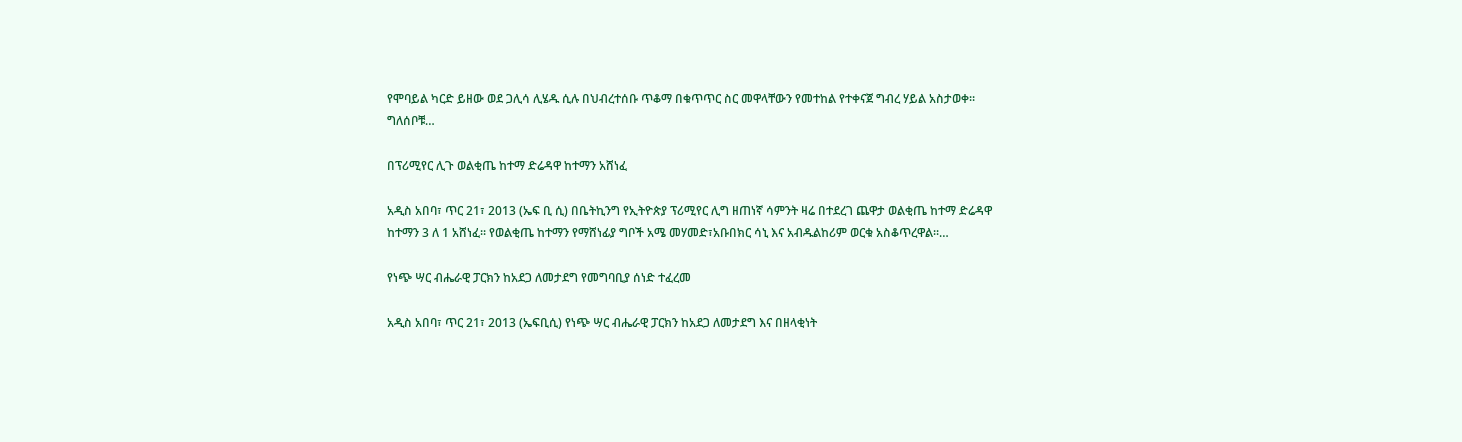የሞባይል ካርድ ይዘው ወደ ጋሊሳ ሊሄዱ ሲሉ በህብረተሰቡ ጥቆማ በቁጥጥር ስር መዋላቸውን የመተከል የተቀናጀ ግብረ ሃይል አስታወቀ። ግለሰቦቹ…

በፕሪሚየር ሊጉ ወልቂጤ ከተማ ድሬዳዋ ከተማን አሸነፈ

አዲስ አበባ፣ ጥር 21፣ 2013 (ኤፍ ቢ ሲ) በቤትኪንግ የኢትዮጵያ ፕሪሚየር ሊግ ዘጠነኛ ሳምንት ዛሬ በተደረገ ጨዋታ ወልቂጤ ከተማ ድሬዳዋ ከተማን 3 ለ 1 አሸነፈ፡፡ የወልቂጤ ከተማን የማሸነፊያ ግቦች አሜ መሃመድ፣አቡበክር ሳኒ እና አብዱልከሪም ወርቁ አስቆጥረዋል፡፡…

የነጭ ሣር ብሔራዊ ፓርክን ከአደጋ ለመታደግ የመግባቢያ ሰነድ ተፈረመ

አዲስ አበባ፣ ጥር 21፣ 2013 (ኤፍቢሲ) የነጭ ሣር ብሔራዊ ፓርክን ከአደጋ ለመታደግ እና በዘላቂነት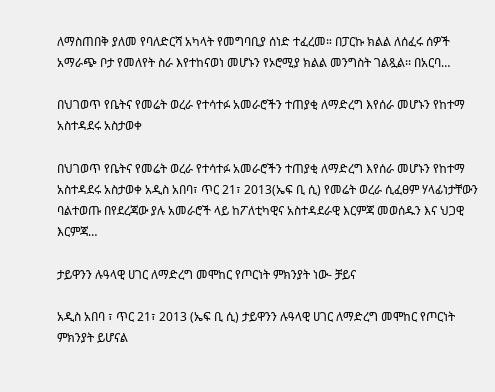ለማስጠበቅ ያለመ የባለድርሻ አካላት የመግባቢያ ሰነድ ተፈረመ። በፓርኩ ክልል ለሰፈሩ ሰዎች አማራጭ ቦታ የመለየት ስራ እየተከናወነ መሆኑን የኦሮሚያ ክልል መንግስት ገልጿል፡፡ በአርባ…

በህገወጥ የቤትና የመሬት ወረራ የተሳተፉ አመራሮችን ተጠያቂ ለማድረግ እየሰራ መሆኑን የከተማ አስተዳደሩ አስታወቀ

በህገወጥ የቤትና የመሬት ወረራ የተሳተፉ አመራሮችን ተጠያቂ ለማድረግ እየሰራ መሆኑን የከተማ አስተዳደሩ አስታወቀ አዲስ አበባ፣ ጥር 21፣ 2013(ኤፍ ቢ ሲ) የመሬት ወረራ ሲፈፀም ሃላፊነታቸውን ባልተወጡ በየደረጃው ያሉ አመራሮች ላይ ከፖለቲካዊና አስተዳደራዊ እርምጃ መወሰዱን እና ህጋዊ እርምጃ…

ታይዋንን ሉዓላዊ ሀገር ለማድረግ መሞከር የጦርነት ምክንያት ነው- ቻይና

አዲስ አበባ ፣ ጥር 21፣ 2013 (ኤፍ ቢ ሲ) ታይዋንን ሉዓላዊ ሀገር ለማድረግ መሞከር የጦርነት ምክንያት ይሆናል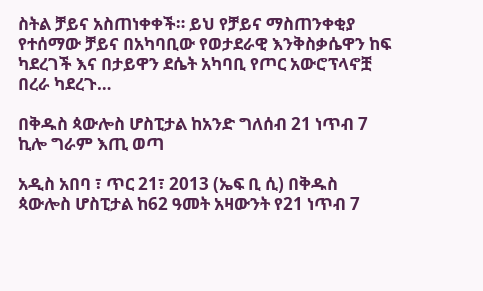ስትል ቻይና አስጠነቀቀች። ይህ የቻይና ማስጠንቀቂያ የተሰማው ቻይና በአካባቢው የወታደራዊ እንቅስቃሴዋን ከፍ ካደረገች እና በታይዋን ደሴት አካባቢ የጦር አውሮፕላኖቿ በረራ ካደረጉ…

በቅዱስ ጳውሎስ ሆስፒታል ከአንድ ግለሰብ 21 ነጥብ 7 ኪሎ ግራም እጢ ወጣ

አዲስ አበባ ፣ ጥር 21፣ 2013 (ኤፍ ቢ ሲ) በቅዱስ ጳውሎስ ሆስፒታል ከ62 ዓመት አዛውንት የ21 ነጥብ 7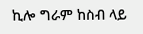ኪሎ ግራም ከስብ ላይ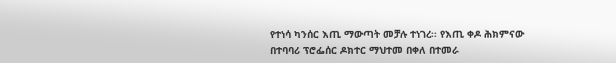የተነሳ ካንሰር እጢ ማውጣት መቻሉ ተነገረ፡፡ የእጢ ቀዶ ሕክምናው በተባባሪ ፕሮፌሰር ዶክተር ማህተመ በቀለ በተመራ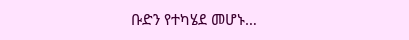ቡድን የተካሄደ መሆኑ…